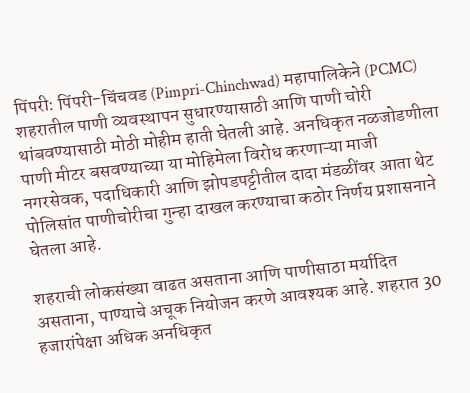पिंपरी: पिंपरी-चिंचवड (Pimpri-Chinchwad) महापालिकेने (PCMC) शहरातील पाणी व्यवस्थापन सुधारण्यासाठी आणि पाणी चोरी थांबवण्यासाठी मोठी मोहीम हाती घेतली आहे. अनधिकृत नळजोडणीला पाणी मीटर बसवण्याच्या या मोहिमेला विरोध करणाऱ्या माजी नगरसेवक, पदाधिकारी आणि झोपडपट्टीतील दादा मंडळींवर आता थेट पोलिसांत पाणीचोरीचा गुन्हा दाखल करण्याचा कठोर निर्णय प्रशासनाने घेतला आहे.

शहराची लोकसंख्या वाढत असताना आणि पाणीसाठा मर्यादित असताना, पाण्याचे अचूक नियोजन करणे आवश्यक आहे. शहरात 30 हजारांपेक्षा अधिक अनधिकृत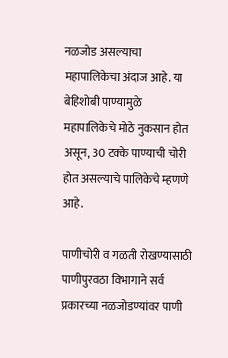नळजोड असल्याचा महापालिकेचा अंदाज आहे. या बेहिशोबी पाण्यामुळे महापालिकेचे मोठे नुकसान होत असून, 30 टक्के पाण्याची चोरी होत असल्याचे पालिकेचे म्हणणे आहे.

पाणीचोरी व गळती रोखण्यासाठी पाणीपुरवठा विभागाने सर्व प्रकारच्या नळजोडण्यांवर पाणी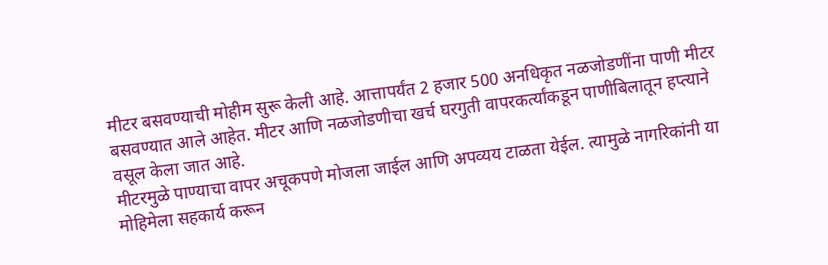मीटर बसवण्याची मोहीम सुरू केली आहे. आत्तापर्यंत 2 हजार 500 अनधिकृत नळजोडणींना पाणी मीटर बसवण्यात आले आहेत. मीटर आणि नळजोडणीचा खर्च घरगुती वापरकर्त्यांकडून पाणीबिलातून हप्त्याने वसूल केला जात आहे.
मीटरमुळे पाण्याचा वापर अचूकपणे मोजला जाईल आणि अपव्यय टाळता येईल. त्यामुळे नागरिकांनी या मोहिमेला सहकार्य करून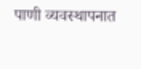पाणी व्यवस्थापनात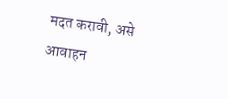मदत करावी, असे आवाहन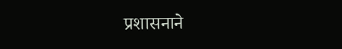प्रशासनाने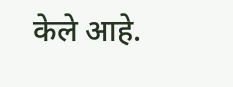केले आहे.